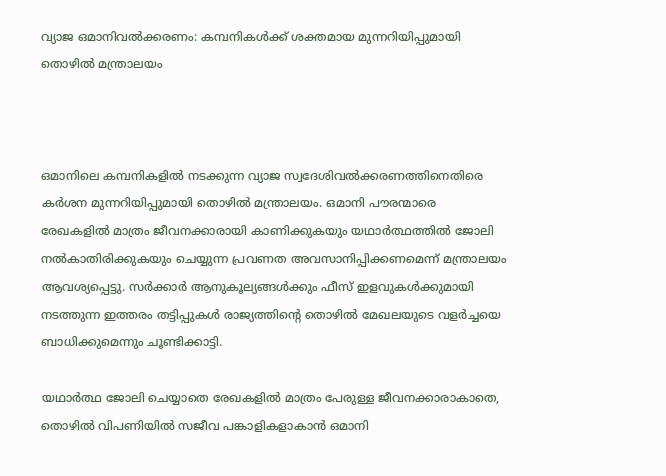വ്യാജ ഒമാനിവൽക്കരണം: കമ്പനികൾക്ക് ശക്തമായ മുന്നറിയിപ്പുമായി തൊഴിൽ മന്ത്രാലയം



ഒമാനിലെ കമ്പനികളിൽ നടക്കുന്ന വ്യാജ സ്വദേശിവൽക്കരണത്തിനെതിരെ കർശന മുന്നറിയിപ്പുമായി തൊഴിൽ മന്ത്രാലയം. ഒമാനി പൗരന്മാരെ രേഖകളിൽ മാത്രം ജീവനക്കാരായി കാണിക്കുകയും യഥാർത്ഥത്തിൽ ജോലി നൽകാതിരിക്കുകയും ചെയ്യുന്ന പ്രവണത അവസാനിപ്പിക്കണമെന്ന് മന്ത്രാലയം ആവശ്യപ്പെട്ടു. സർക്കാർ ആനുകൂല്യങ്ങൾക്കും ഫീസ് ഇളവുകൾക്കുമായി നടത്തുന്ന ഇത്തരം തട്ടിപ്പുകൾ രാജ്യത്തിന്റെ തൊഴിൽ മേഖലയുടെ വളർച്ചയെ ബാധിക്കുമെന്നും ചൂണ്ടിക്കാട്ടി.

യഥാർത്ഥ ജോലി ചെയ്യാതെ രേഖകളിൽ മാത്രം പേരുള്ള ജീവനക്കാരാകാതെ, തൊഴിൽ വിപണിയിൽ സജീവ പങ്കാളികളാകാൻ ഒമാനി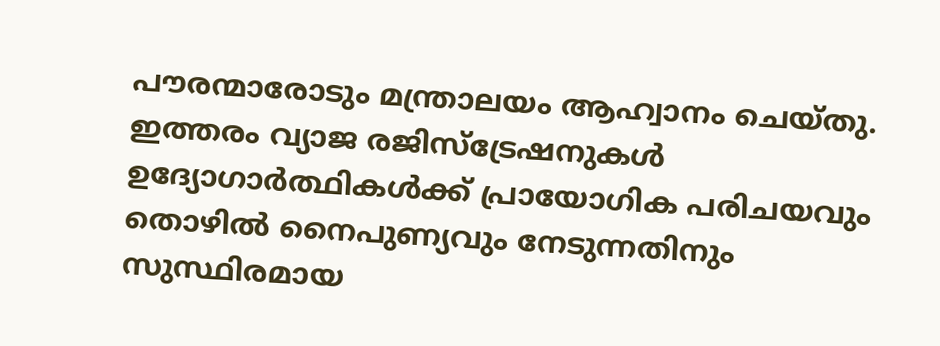പൗരന്മാരോടും മന്ത്രാലയം ആഹ്വാനം ചെയ്തു. ഇത്തരം വ്യാജ രജിസ്ട്രേഷനുകൾ ഉദ്യോഗാർത്ഥികൾക്ക് പ്രായോഗിക പരിചയവും തൊഴിൽ നൈപുണ്യവും നേടുന്നതിനും സുസ്ഥിരമായ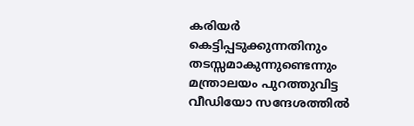കരിയർ കെട്ടിപ്പടുക്കുന്നതിനും തടസ്സമാകുന്നുണ്ടെന്നും മന്ത്രാലയം പുറത്തുവിട്ട വീഡിയോ സന്ദേശത്തിൽ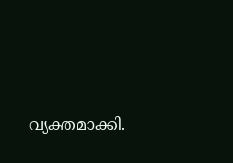വ്യക്തമാക്കി.